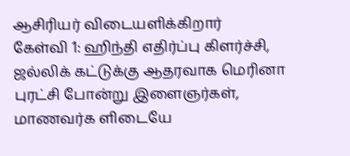ஆசிரியர் விடையளிக்கிறார்
கேள்வி 1: ஹிந்தி எதிர்ப்பு கிளர்ச்சி, ஜல்லிக் கட்டுக்கு ஆதரவாக மெரினா புரட்சி போன்று இளைஞர்கள், மாணவர்க ளிடையே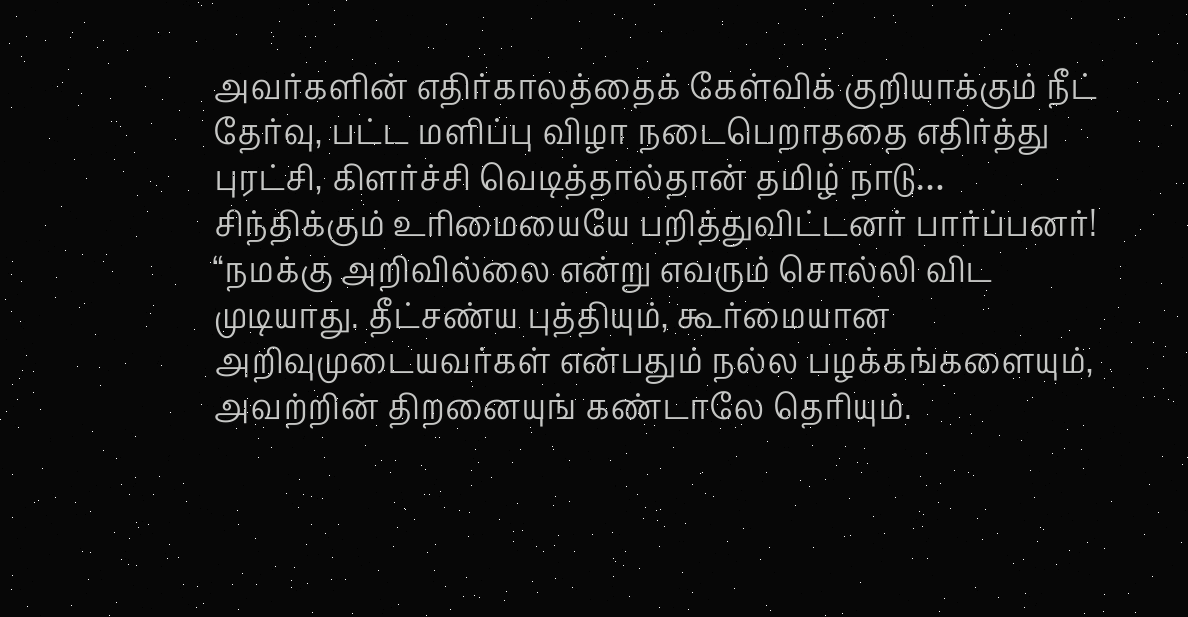அவர்களின் எதிர்காலத்தைக் கேள்விக் குறியாக்கும் நீட் தேர்வு, பட்ட மளிப்பு விழா நடைபெறாததை எதிர்த்து புரட்சி, கிளர்ச்சி வெடித்தால்தான் தமிழ் நாடு…
சிந்திக்கும் உரிமையையே பறித்துவிட்டனர் பார்ப்பனர்!
“நமக்கு அறிவில்லை என்று எவரும் சொல்லி விட முடியாது. தீட்சண்ய புத்தியும், கூர்மையான அறிவுமுடையவர்கள் என்பதும் நல்ல பழக்கங்களையும், அவற்றின் திறனையுங் கண்டாலே தெரியும்.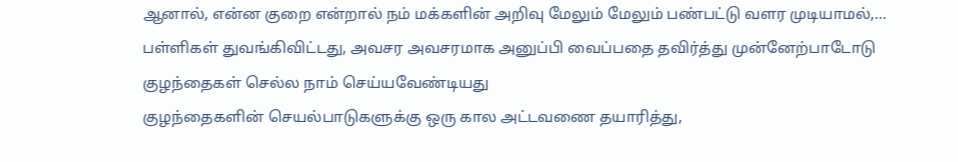ஆனால், என்ன குறை என்றால் நம் மக்களின் அறிவு மேலும் மேலும் பண்பட்டு வளர முடியாமல்,…
பள்ளிகள் துவங்கிவிட்டது, அவசர அவசரமாக அனுப்பி வைப்பதை தவிர்த்து முன்னேற்பாடோடு குழந்தைகள் செல்ல நாம் செய்யவேண்டியது
குழந்தைகளின் செயல்பாடுகளுக்கு ஒரு கால அட்டவணை தயாரித்து,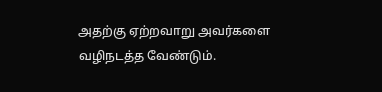அதற்கு ஏற்றவாறு அவர்களை வழிநடத்த வேண்டும்.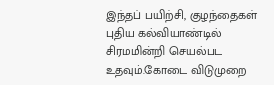இந்தப் பயிற்சி, குழந்தைகள் புதிய கல்வியாண்டில் சிரமமின்றி செயல்பட உதவும்.கோடை விடுமுறை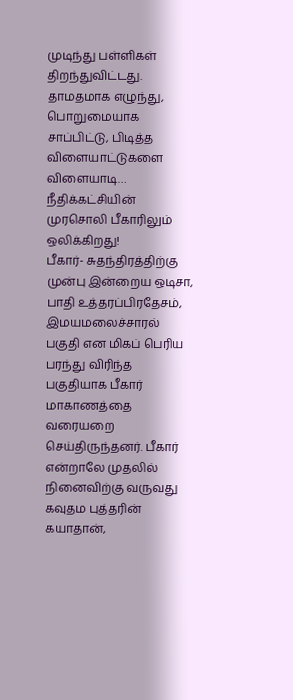முடிந்து பள்ளிகள் திறந்துவிட்டது. தாமதமாக எழுந்து, பொறுமையாக சாப்பிட்டு, பிடித்த விளையாட்டுகளை விளையாடி…
நீதிக்கட்சியின் முரசொலி பீகாரிலும் ஒலிக்கிறது!
பீகார்- சுதந்திரத்திற்கு முன்பு இன்றைய ஒடிசா, பாதி உத்தரப்பிரதேசம், இமயமலைச்சாரல் பகுதி என மிகப் பெரிய பரந்து விரிந்த பகுதியாக பீகார் மாகாணத்தை வரையறை செய்திருந்தனர். பீகார் என்றாலே முதலில் நினைவிற்கு வருவது கவுதம புத்தரின் கயாதான்,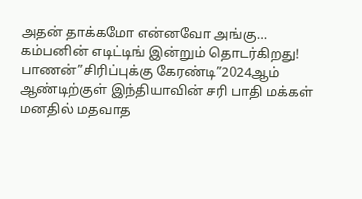அதன் தாக்கமோ என்னவோ அங்கு…
கம்பனின் எடிட்டிங் இன்றும் தொடர்கிறது!
பாணன்”சிரிப்புக்கு கேரண்டி”2024ஆம் ஆண்டிற்குள் இந்தியாவின் சரி பாதி மக்கள் மனதில் மதவாத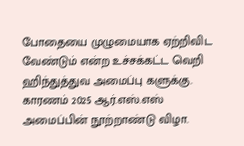போதையை முழுமையாக ஏற்றிவிட வேண்டும் என்ற உச்சக்கட்ட வெறி ஹிந்துத்துவ அமைப்பு களுக்கு. காரணம் 2025 ஆர்.எஸ்.எஸ் அமைப்பின் நூற்றாண்டு விழா.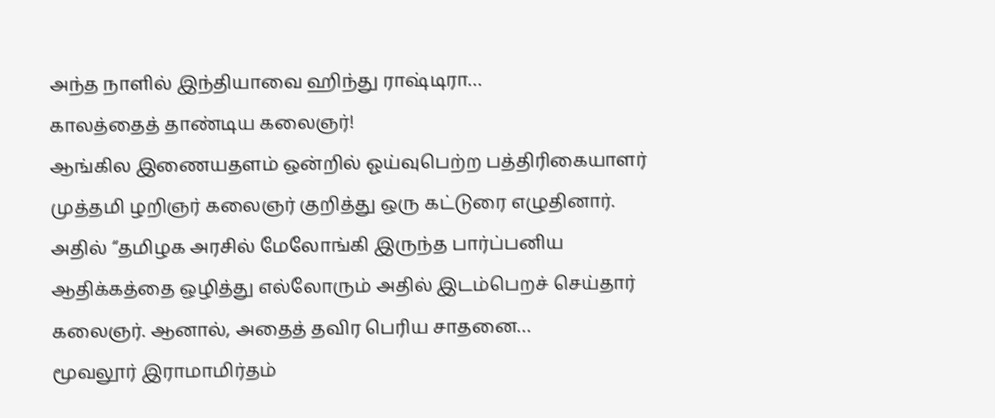அந்த நாளில் இந்தியாவை ஹிந்து ராஷ்டிரா…
காலத்தைத் தாண்டிய கலைஞர்!
ஆங்கில இணையதளம் ஒன்றில் ஓய்வுபெற்ற பத்திரிகையாளர் முத்தமி ழறிஞர் கலைஞர் குறித்து ஒரு கட்டுரை எழுதினார். அதில் “தமிழக அரசில் மேலோங்கி இருந்த பார்ப்பனிய ஆதிக்கத்தை ஒழித்து எல்லோரும் அதில் இடம்பெறச் செய்தார் கலைஞர். ஆனால், அதைத் தவிர பெரிய சாதனை…
மூவலூர் இராமாமிர்தம்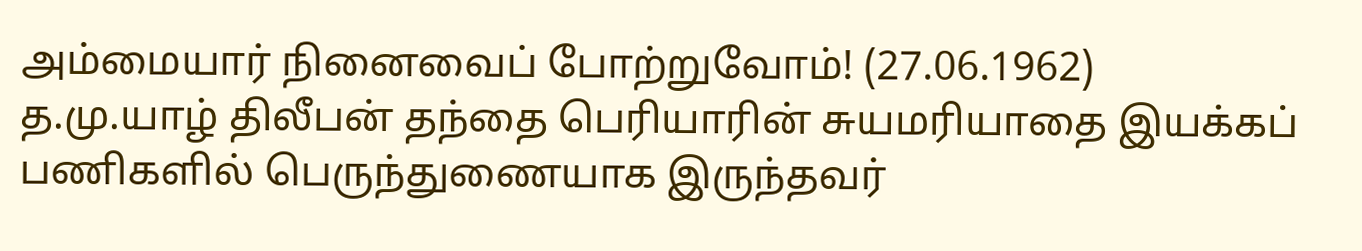அம்மையார் நினைவைப் போற்றுவோம்! (27.06.1962)
த.மு.யாழ் திலீபன் தந்தை பெரியாரின் சுயமரியாதை இயக்கப் பணிகளில் பெருந்துணையாக இருந்தவர்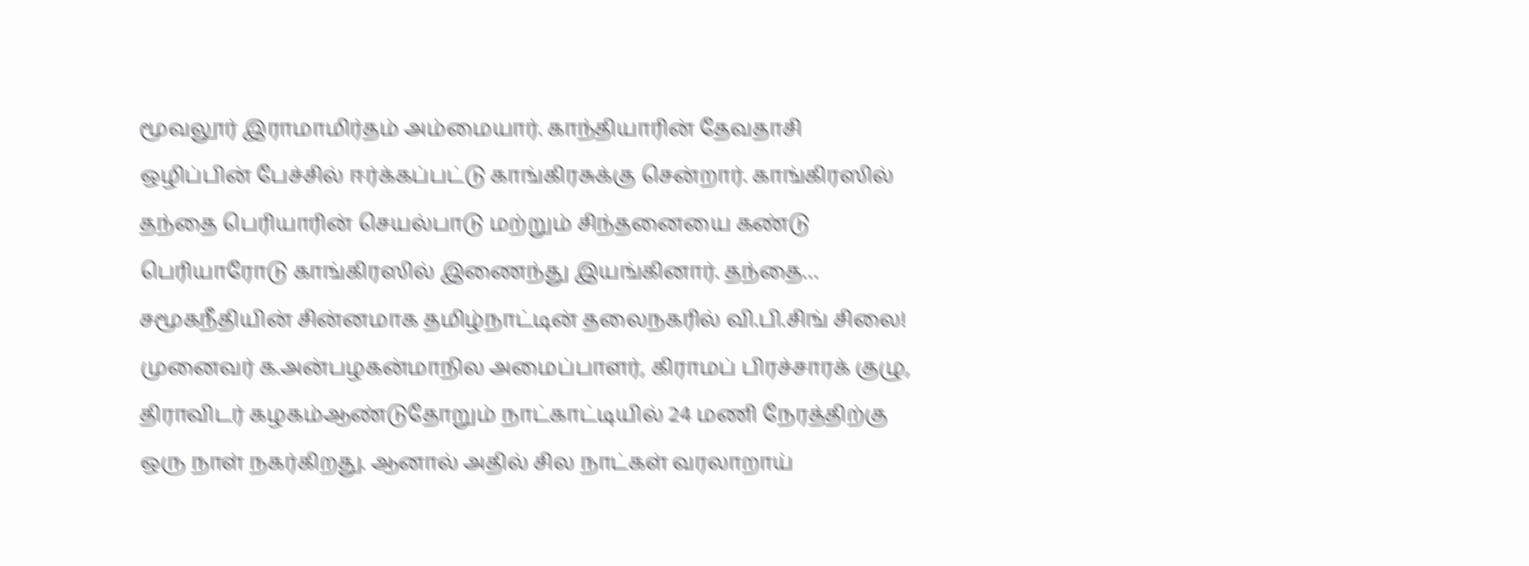மூவலூர் இராமாமிர்தம் அம்மையார். காந்தியாரின் தேவதாசி ஒழிப்பின் பேச்சில் ஈர்க்கப்பட்டு காங்கிரசுக்கு சென்றார். காங்கிரஸில் தந்தை பெரியாரின் செயல்பாடு மற்றும் சிந்தனையை கண்டு பெரியாரோடு காங்கிரஸில் இணைந்து இயங்கினார். தந்தை…
சமூகநீதியின் சின்னமாக தமிழ்நாட்டின் தலைநகரில் வி.பி.சிங் சிலை!
முனைவர் க.அன்பழகன்மாநில அமைப்பாளர், கிராமப் பிரச்சாரக் குழு, திராவிடர் கழகம்ஆண்டுதோறும் நாட்காட்டியில் 24 மணி நேரத்திற்கு ஒரு நாள் நகர்கிறது. ஆனால் அதில் சில நாட்கள் வரலாறாய்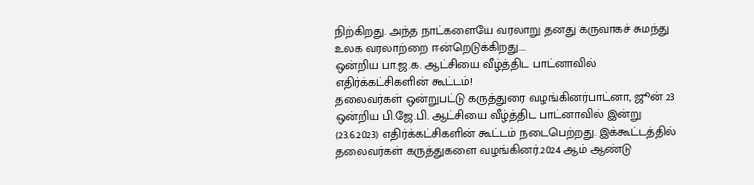நிற்கிறது. அந்த நாட்களையே வரலாறு தனது கருவாகச் சுமந்து உலக வரலாற்றை ஈன்றெடுக்கிறது.…
ஒன்றிய பா.ஜ.க. ஆட்சியை வீழ்த்திட பாட்னாவில் எதிர்க்கட்சிகளின் கூட்டம்!
தலைவர்கள் ஒன்றுபட்டு கருத்துரை வழங்கினர்பாட்னா, ஜூன் 23 ஒன்றிய பி.ஜே.பி. ஆட்சியை வீழ்த்திட பாட்னாவில் இன்று (23.6.2023) எதிர்க்கட்சிகளின் கூட்டம் நடைபெற்றது. இக்கூட்டத்தில் தலைவர்கள் கருத்துகளை வழங்கினர்.2024 ஆம் ஆண்டு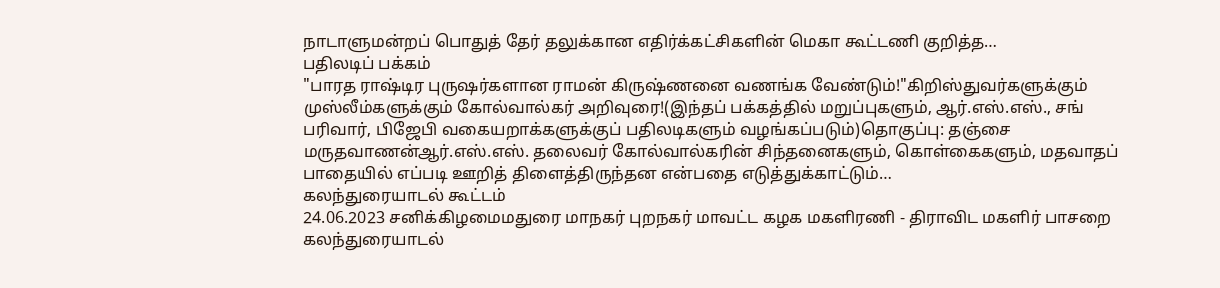நாடாளுமன்றப் பொதுத் தேர் தலுக்கான எதிர்க்கட்சிகளின் மெகா கூட்டணி குறித்த…
பதிலடிப் பக்கம்
"பாரத ராஷ்டிர புருஷர்களான ராமன் கிருஷ்ணனை வணங்க வேண்டும்!"கிறிஸ்துவர்களுக்கும் முஸ்லீம்களுக்கும் கோல்வால்கர் அறிவுரை!(இந்தப் பக்கத்தில் மறுப்புகளும், ஆர்.எஸ்.எஸ்., சங் பரிவார், பிஜேபி வகையறாக்களுக்குப் பதிலடிகளும் வழங்கப்படும்)தொகுப்பு: தஞ்சை மருதவாணன்ஆர்.எஸ்.எஸ். தலைவர் கோல்வால்கரின் சிந்தனைகளும், கொள்கைகளும், மதவாதப் பாதையில் எப்படி ஊறித் திளைத்திருந்தன என்பதை எடுத்துக்காட்டும்…
கலந்துரையாடல் கூட்டம்
24.06.2023 சனிக்கிழமைமதுரை மாநகர் புறநகர் மாவட்ட கழக மகளிரணி - திராவிட மகளிர் பாசறை கலந்துரையாடல்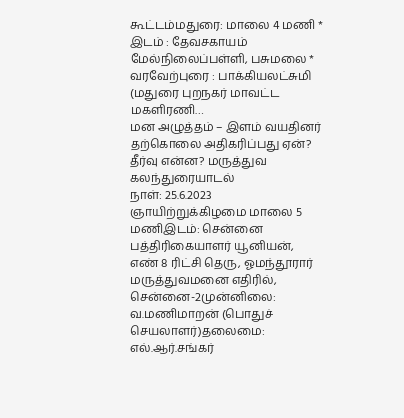கூட்டம்மதுரை: மாலை 4 மணி * இடம் : தேவசகாயம் மேல்நிலைப்பள்ளி, பசுமலை * வரவேற்புரை : பாக்கியலட்சுமி (மதுரை புறநகர் மாவட்ட மகளிரணி…
மன அழுத்தம் – இளம் வயதினர் தற்கொலை அதிகரிப்பது ஏன்? தீர்வு என்ன? மருத்துவ கலந்துரையாடல்
நாள்: 25.6.2023 ஞாயிற்றுக்கிழமை மாலை 5 மணிஇடம்: சென்னை பத்திரிகையாளர் யூனியன், எண் 8 ரிட்சி தெரு, ஓமந்தூரார் மருத்துவமனை எதிரில், சென்னை-2முன்னிலை: வ.மணிமாறன் (பொதுச் செயலாளர்)தலைமை: எல்.ஆர்.சங்கர்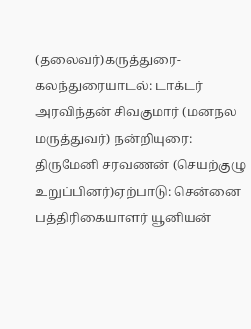(தலைவர்)கருத்துரை- கலந்துரையாடல்: டாக்டர் அரவிந்தன் சிவகுமார் (மனநல மருத்துவர்) நன்றியுரை: திருமேனி சரவணன் (செயற்குழு உறுப்பினர்)ஏற்பாடு: சென்னை பத்திரிகையாளர் யூனியன்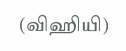(விஹியி)